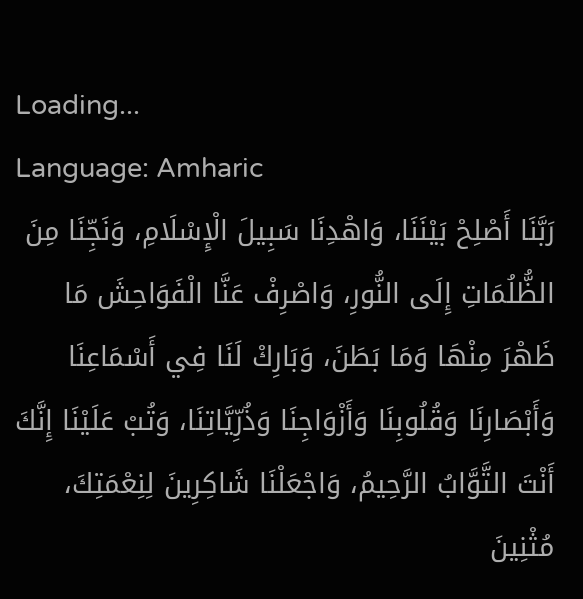Loading...
Language: Amharic
رَبَّنَا أَصْلِحْ بَيْنَنَا، وَاهْدِنَا سَبِيلَ الْإِسْلَامِ، وَنَجِّنَا مِنَ الظُّلُمَاتِ إِلَى النُّورِ، وَاصْرِفْ عَنَّا الْفَوَاحِشَ مَا ظَهْرَ مِنْهَا وَمَا بَطَنَ، وَبَارِكْ لَنَا فِي أَسْمَاعِنَا وَأَبْصَارِنَا وَقُلُوبِنَا وَأَزْوَاجِنَا وَذُرِّيَّاتِنَا، وَتُبْ عَلَيْنَا إِنَّكَ أَنْتَ التَّوَّابُ الرَّحِيمُ، وَاجْعَلْنَا شَاكِرِينَ لِنِعْمَتِكَ، مُثْنِينَ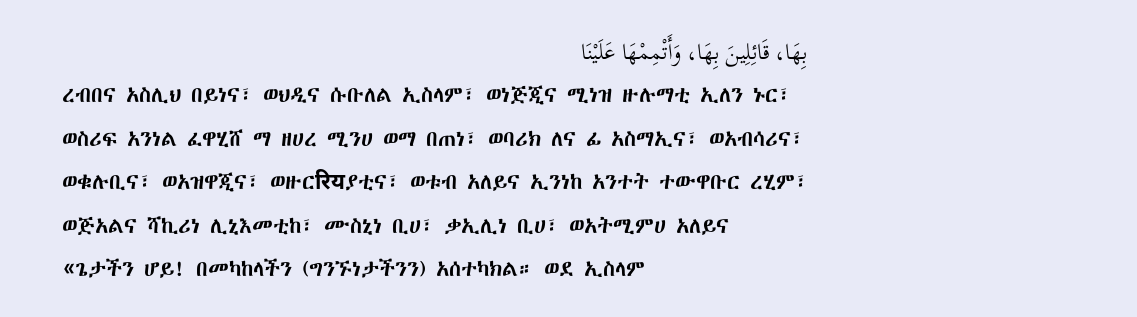بِهَا، قَائِلِينَ بِهَا، وَأَتْمِمْهَا عَلَيْنَا
ረብበና አስሊህ በይነና፣ ወህዲና ሱቡለል ኢስላም፣ ወነጅጂና ሚነዝ ዙሉማቲ ኢለን ኑር፣ ወስሪፍ አንነል ፈዋሂሸ ማ ዘሀረ ሚንሀ ወማ በጠነ፣ ወባሪክ ለና ፊ አስማኢና፣ ወአብሳሪና፣ ወቁሉቢና፣ ወአዝዋጂና፣ ወዙርरियያቲና፣ ወቱብ አለይና ኢንነከ አንተት ተውዋቡር ረሂም፣ ወጅአልና ሻኪሪነ ሊኒእመቲከ፣ ሙስኒነ ቢሀ፣ ቃኢሊነ ቢሀ፣ ወአትሚምሀ አለይና
«ጌታችን ሆይ! በመካከላችን (ግንኙነታችንን) አሰተካክል። ወደ ኢስላም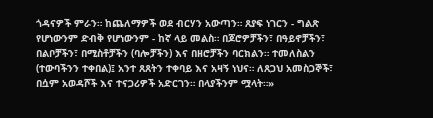ጎዳናዎች ምራን። ከጨለማዎች ወደ ብርሃን አውጣን። ጸያፍ ነገርን - ግልጽ የሆነውንም ድብቅ የሆነውንም - ከኛ ላይ መልስ። በጆሮዎቻችን፣ በዓይኖቻችን፣ በልቦቻችን፣ በሚስቶቻችን (ባሎቻችን) እና በዘሮቻችን ባርክልን። ተመለስልን (ተውባችንን ተቀበል)፤ አንተ ጸጸትን ተቀባይ እና አዛኝ ነህና። ለጸጋህ አመስጋኞች፣ በሷም አወዳሾች እና ተናጋሪዎች አድርገን። በላያችንም ሟላት።»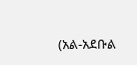(አል-አደቡል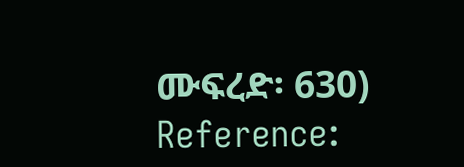ሙፍረድ፡ 630)
Reference: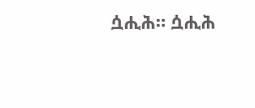ሷሒሕ። ሷሒሕ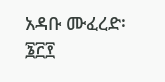አዳቡ ሙፈረድ፡ ፮፫፻